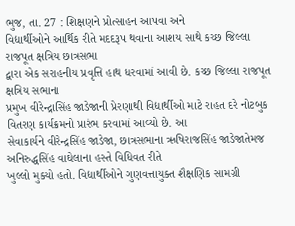ભુજ, તા. 27 : શિક્ષણને પ્રોત્સાહન આપવા અને
વિદ્યાર્થીઓને આર્થિક રીતે મદદરૂપ થવાના આશય સાથે કચ્છ જિલ્લા રાજપૂત ક્ષત્રિય છાત્રસભા
દ્વારા એક સરાહનીય પ્રવૃત્તિ હાથ ધરવામાં આવી છે. કચ્છ જિલ્લા રાજપૂત ક્ષત્રિય સભાના
પ્રમુખ વીરેન્દ્રાસિંહ જાડેજાની પ્રેરણાથી વિદ્યાર્થીઓ માટે રાહત દરે નોટબુક વિતરણ કાર્યક્રમનો પ્રારંભ કરવામાં આવ્યો છે. આ
સેવાકાર્યને વીરેન્દ્રસિંહ જાડેજા, છાત્રસભાના ઋષિરાજસિંહ જાડેજાતેમજ અનિરુદ્ધસિંહ વાઘેલાના હસ્તે વિધિવત રીતે
ખુલ્લો મુક્યો હતો. વિદ્યાર્થીઓને ગુણવત્તાયુક્ત શૈક્ષણિક સામગ્રી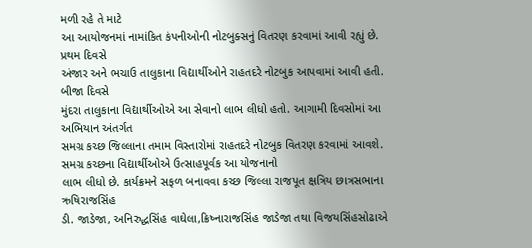મળી રહે તે માટે
આ આયોજનમાં નામાંકિત કંપનીઓની નોટબુક્સનું વિતરણ કરવામાં આવી રહ્યું છે. પ્રથમ દિવસે
અંજાર અને ભચાઉ તાલુકાના વિદ્યાર્થીઓને રાહતદરે નોટબુક આપવામાં આવી હતી. બીજા દિવસે
મુંદરા તાલુકાના વિદ્યાર્થીઓએ આ સેવાનો લાભ લીધો હતો. આગામી દિવસોમાં આ અભિયાન અંતર્ગત
સમગ્ર કચ્છ જિલ્લાના તમામ વિસ્તારોમાં રાહતદરે નોટબુક વિતરણ કરવામાં આવશે. સમગ્ર કચ્છના વિદ્યાર્થીઓએ ઉત્સાહપૂર્વક આ યોજનાનો
લાભ લીધો છે. કાર્યક્રમને સફળ બનાવવા કચ્છ જિલ્લા રાજપૂત ક્ષત્રિય છાત્રસભાના ઋષિરાજસિંહ
ડી. જાડેજા, અનિરુદ્ધસિંહ વાઘેલા,ક્રિષ્નારાજસિંહ જાડેજા તથા વિજયસિંહસોઢાએ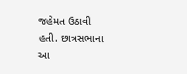જહેમત ઉઠાવી હતી. છાત્રસભાના આ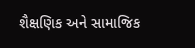શૈક્ષણિક અને સામાજિક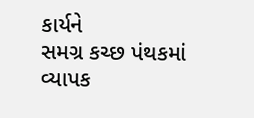કાર્યને
સમગ્ર કચ્છ પંથકમાં વ્યાપક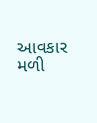આવકાર મળી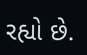રહ્યો છે.